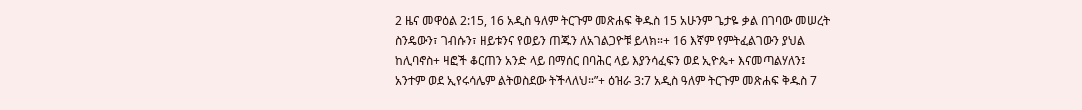2 ዜና መዋዕል 2:15, 16 አዲስ ዓለም ትርጉም መጽሐፍ ቅዱስ 15 አሁንም ጌታዬ ቃል በገባው መሠረት ስንዴውን፣ ገብሱን፣ ዘይቱንና የወይን ጠጁን ለአገልጋዮቹ ይላክ።+ 16 እኛም የምትፈልገውን ያህል ከሊባኖስ+ ዛፎች ቆርጠን አንድ ላይ በማሰር በባሕር ላይ እያንሳፈፍን ወደ ኢዮጴ+ እናመጣልሃለን፤ አንተም ወደ ኢየሩሳሌም ልትወስደው ትችላለህ።”+ ዕዝራ 3:7 አዲስ ዓለም ትርጉም መጽሐፍ ቅዱስ 7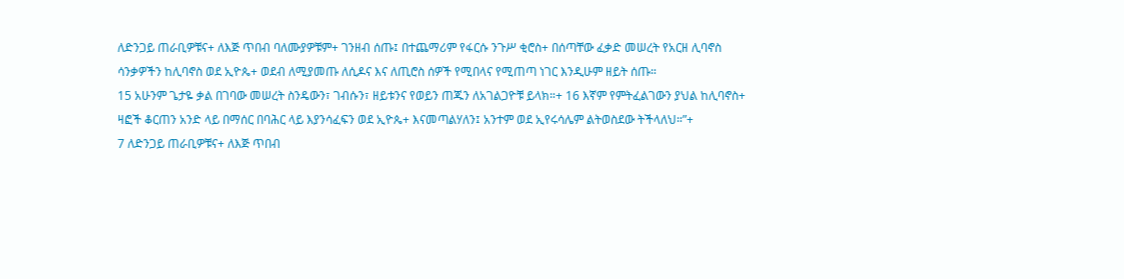ለድንጋይ ጠራቢዎቹና+ ለእጅ ጥበብ ባለሙያዎቹም+ ገንዘብ ሰጡ፤ በተጨማሪም የፋርሱ ንጉሥ ቂሮስ+ በሰጣቸው ፈቃድ መሠረት የአርዘ ሊባኖስ ሳንቃዎችን ከሊባኖስ ወደ ኢዮጴ+ ወደብ ለሚያመጡ ለሲዶና እና ለጢሮስ ሰዎች የሚበላና የሚጠጣ ነገር እንዲሁም ዘይት ሰጡ።
15 አሁንም ጌታዬ ቃል በገባው መሠረት ስንዴውን፣ ገብሱን፣ ዘይቱንና የወይን ጠጁን ለአገልጋዮቹ ይላክ።+ 16 እኛም የምትፈልገውን ያህል ከሊባኖስ+ ዛፎች ቆርጠን አንድ ላይ በማሰር በባሕር ላይ እያንሳፈፍን ወደ ኢዮጴ+ እናመጣልሃለን፤ አንተም ወደ ኢየሩሳሌም ልትወስደው ትችላለህ።”+
7 ለድንጋይ ጠራቢዎቹና+ ለእጅ ጥበብ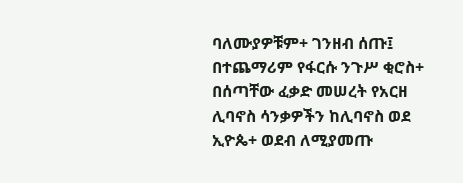ባለሙያዎቹም+ ገንዘብ ሰጡ፤ በተጨማሪም የፋርሱ ንጉሥ ቂሮስ+ በሰጣቸው ፈቃድ መሠረት የአርዘ ሊባኖስ ሳንቃዎችን ከሊባኖስ ወደ ኢዮጴ+ ወደብ ለሚያመጡ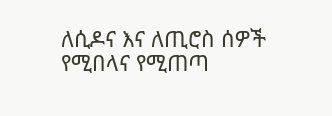ለሲዶና እና ለጢሮስ ሰዎች የሚበላና የሚጠጣ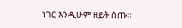ነገር እንዲሁም ዘይት ሰጡ።